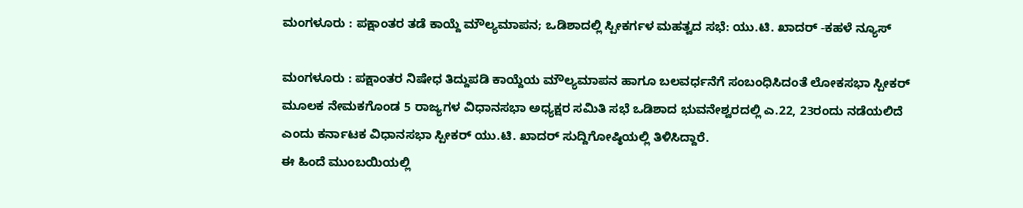ಮಂಗಳೂರು : ಪಕ್ಷಾಂತರ ತಡೆ ಕಾಯ್ದೆ ಮೌಲ್ಯಮಾಪನ; ಒಡಿಶಾದಲ್ಲಿ ಸ್ಪೀಕರ್ಗಳ ಮಹತ್ವದ ಸಭೆ: ಯು.ಟಿ. ಖಾದರ್ -ಕಹಳೆ ನ್ಯೂಸ್

ಮಂಗಳೂರು : ಪಕ್ಷಾಂತರ ನಿಷೇಧ ತಿದ್ದುಪಡಿ ಕಾಯ್ದೆಯ ಮೌಲ್ಯಮಾಪನ ಹಾಗೂ ಬಲವರ್ಧನೆಗೆ ಸಂಬಂಧಿಸಿದಂತೆ ಲೋಕಸಭಾ ಸ್ಪೀಕರ್ ಮೂಲಕ ನೇಮಕಗೊಂಡ 5 ರಾಜ್ಯಗಳ ವಿಧಾನಸಭಾ ಅಧ್ಯಕ್ಷರ ಸಮಿತಿ ಸಭೆ ಒಡಿಶಾದ ಭುವನೇಶ್ವರದಲ್ಲಿ ಎ.22, 23ರಂದು ನಡೆಯಲಿದೆ ಎಂದು ಕರ್ನಾಟಕ ವಿಧಾನಸಭಾ ಸ್ಪೀಕರ್ ಯು.ಟಿ. ಖಾದರ್ ಸುದ್ದಿಗೋಷ್ಠಿಯಲ್ಲಿ ತಿಳಿಸಿದ್ದಾರೆ.
ಈ ಹಿಂದೆ ಮುಂಬಯಿಯಲ್ಲಿ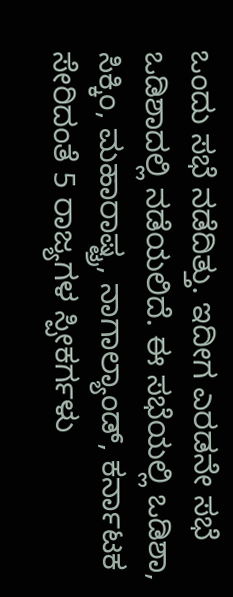ಒಂದು ಸಭೆ ನಡೆದಿತ್ತು. ಇದೀಗ ಎರಡನೇ ಸಭೆ ಒಡಿಶಾದಲ್ಲಿ ನಡೆಯಲಿದೆ. ಈ ಸಭೆಯಲ್ಲಿ ಒಡಿಶಾ, ಸಿಕ್ಕಿಂ, ಮಹಾರಾಷ್ಟ್ರ, ನಾಗಾಲ್ಯಾಂಡ್, ಕರ್ನಾಟಕ ಸೇರಿದಂತೆ 5 ರಾಜ್ಯಗಳ ಸ್ಪೀಕರ್ಗಳು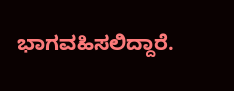ಭಾಗವಹಿಸಲಿದ್ದಾರೆ.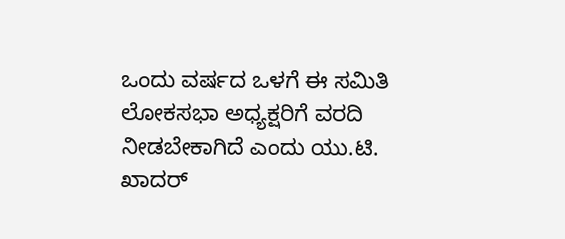ಒಂದು ವರ್ಷದ ಒಳಗೆ ಈ ಸಮಿತಿ ಲೋಕಸಭಾ ಅಧ್ಯಕ್ಷರಿಗೆ ವರದಿ ನೀಡಬೇಕಾಗಿದೆ ಎಂದು ಯು.ಟಿ. ಖಾದರ್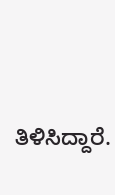ತಿಳಿಸಿದ್ದಾರೆ.